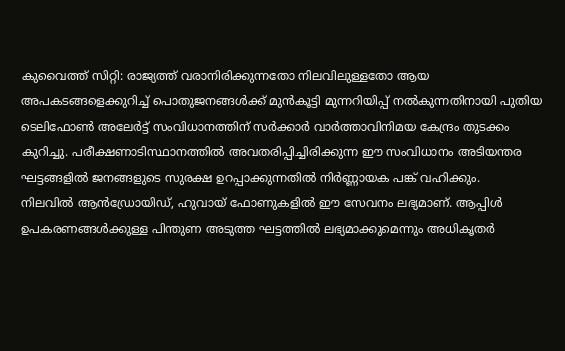കുവൈത്ത് സിറ്റി: രാജ്യത്ത് വരാനിരിക്കുന്നതോ നിലവിലുള്ളതോ ആയ അപകടങ്ങളെക്കുറിച്ച് പൊതുജനങ്ങൾക്ക് മുൻകൂട്ടി മുന്നറിയിപ്പ് നൽകുന്നതിനായി പുതിയ ടെലിഫോൺ അലേർട്ട് സംവിധാനത്തിന് സർക്കാർ വാർത്താവിനിമയ കേന്ദ്രം തുടക്കം കുറിച്ചു. പരീക്ഷണാടിസ്ഥാനത്തിൽ അവതരിപ്പിച്ചിരിക്കുന്ന ഈ സംവിധാനം അടിയന്തര ഘട്ടങ്ങളിൽ ജനങ്ങളുടെ സുരക്ഷ ഉറപ്പാക്കുന്നതിൽ നിർണ്ണായക പങ്ക് വഹിക്കും.
നിലവിൽ ആൻഡ്രോയിഡ്, ഹുവായ് ഫോണുകളിൽ ഈ സേവനം ലഭ്യമാണ്. ആപ്പിൾ ഉപകരണങ്ങൾക്കുള്ള പിന്തുണ അടുത്ത ഘട്ടത്തിൽ ലഭ്യമാക്കുമെന്നും അധികൃതർ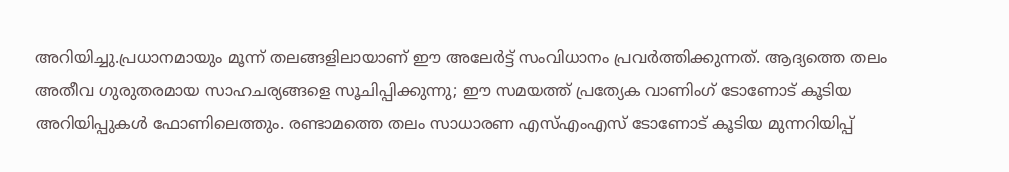അറിയിച്ചു.പ്രധാനമായും മൂന്ന് തലങ്ങളിലായാണ് ഈ അലേർട്ട് സംവിധാനം പ്രവർത്തിക്കുന്നത്. ആദ്യത്തെ തലം അതീവ ഗുരുതരമായ സാഹചര്യങ്ങളെ സൂചിപ്പിക്കുന്നു; ഈ സമയത്ത് പ്രത്യേക വാണിംഗ് ടോണോട് കൂടിയ അറിയിപ്പുകൾ ഫോണിലെത്തും. രണ്ടാമത്തെ തലം സാധാരണ എസ്എംഎസ് ടോണോട് കൂടിയ മുന്നറിയിപ്പ്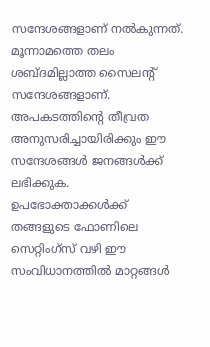സന്ദേശങ്ങളാണ് നൽകുന്നത്. മൂന്നാമത്തെ തലം ശബ്ദമില്ലാത്ത സൈലന്റ് സന്ദേശങ്ങളാണ്. അപകടത്തിന്റെ തീവ്രത അനുസരിച്ചായിരിക്കും ഈ സന്ദേശങ്ങൾ ജനങ്ങൾക്ക് ലഭിക്കുക.
ഉപഭോക്താക്കൾക്ക് തങ്ങളുടെ ഫോണിലെ സെറ്റിംഗ്സ് വഴി ഈ സംവിധാനത്തിൽ മാറ്റങ്ങൾ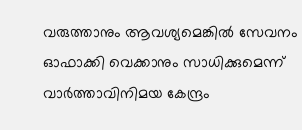വരുത്താനും ആവശ്യമെങ്കിൽ സേവനം ഓഫാക്കി വെക്കാനും സാധിക്കുമെന്ന് വാർത്താവിനിമയ കേന്ദ്രം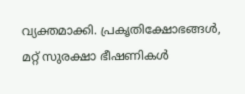വ്യക്തമാക്കി. പ്രകൃതിക്ഷോഭങ്ങൾ, മറ്റ് സുരക്ഷാ ഭീഷണികൾ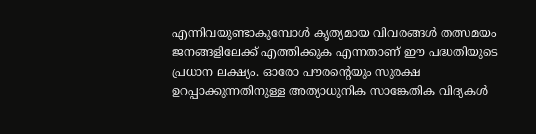എന്നിവയുണ്ടാകുമ്പോൾ കൃത്യമായ വിവരങ്ങൾ തത്സമയം ജനങ്ങളിലേക്ക് എത്തിക്കുക എന്നതാണ് ഈ പദ്ധതിയുടെ പ്രധാന ലക്ഷ്യം. ഓരോ പൗരന്റെയും സുരക്ഷ ഉറപ്പാക്കുന്നതിനുള്ള അത്യാധുനിക സാങ്കേതിക വിദ്യകൾ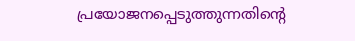പ്രയോജനപ്പെടുത്തുന്നതിന്റെ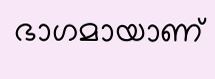ഭാഗമായാണ്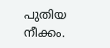പുതിയ നീക്കം.